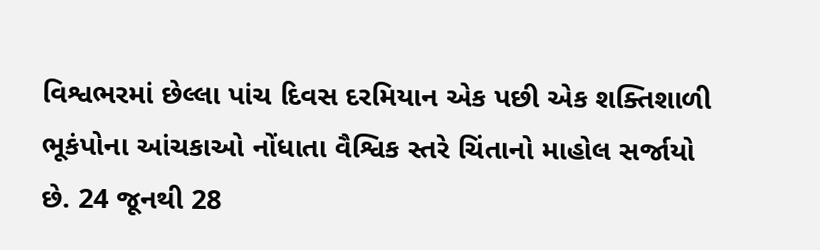વિશ્વભરમાં છેલ્લા પાંચ દિવસ દરમિયાન એક પછી એક શક્તિશાળી ભૂકંપોના આંચકાઓ નોંધાતા વૈશ્વિક સ્તરે ચિંતાનો માહોલ સર્જાયો છે. 24 જૂનથી 28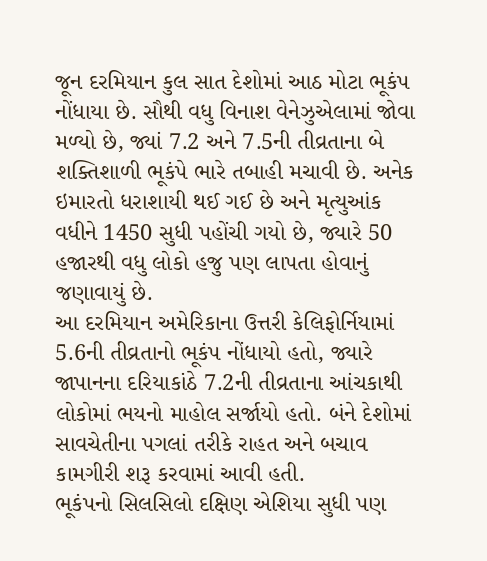જૂન દરમિયાન કુલ સાત દેશોમાં આઠ મોટા ભૂકંપ નોંધાયા છે. સૌથી વધુ વિનાશ વેનેઝુએલામાં જોવા મળ્યો છે, જ્યાં 7.2 અને 7.5ની તીવ્રતાના બે શક્તિશાળી ભૂકંપે ભારે તબાહી મચાવી છે. અનેક ઇમારતો ધરાશાયી થઈ ગઈ છે અને મૃત્યુઆંક વધીને 1450 સુધી પહોંચી ગયો છે, જ્યારે 50 હજારથી વધુ લોકો હજુ પણ લાપતા હોવાનું જણાવાયું છે.
આ દરમિયાન અમેરિકાના ઉત્તરી કેલિફોર્નિયામાં 5.6ની તીવ્રતાનો ભૂકંપ નોંધાયો હતો, જ્યારે જાપાનના દરિયાકાંઠે 7.2ની તીવ્રતાના આંચકાથી લોકોમાં ભયનો માહોલ સર્જાયો હતો. બંને દેશોમાં સાવચેતીના પગલાં તરીકે રાહત અને બચાવ કામગીરી શરૂ કરવામાં આવી હતી.
ભૂકંપનો સિલસિલો દક્ષિણ એશિયા સુધી પણ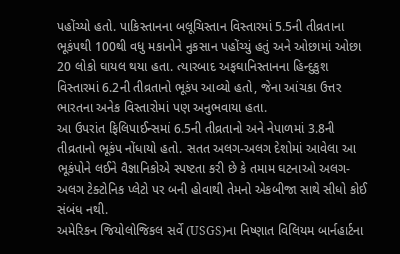પહોંચ્યો હતો. પાકિસ્તાનના બલૂચિસ્તાન વિસ્તારમાં 5.5ની તીવ્રતાના ભૂકંપથી 100થી વધુ મકાનોને નુકસાન પહોંચ્યું હતું અને ઓછામાં ઓછા 20 લોકો ઘાયલ થયા હતા. ત્યારબાદ અફઘાનિસ્તાનના હિન્દુકુશ વિસ્તારમાં 6.2ની તીવ્રતાનો ભૂકંપ આવ્યો હતો, જેના આંચકા ઉત્તર ભારતના અનેક વિસ્તારોમાં પણ અનુભવાયા હતા.
આ ઉપરાંત ફિલિપાઈન્સમાં 6.5ની તીવ્રતાનો અને નેપાળમાં 3.8ની તીવ્રતાનો ભૂકંપ નોંધાયો હતો. સતત અલગ-અલગ દેશોમાં આવેલા આ ભૂકંપોને લઈને વૈજ્ઞાનિકોએ સ્પષ્ટતા કરી છે કે તમામ ઘટનાઓ અલગ-અલગ ટેક્ટોનિક પ્લેટો પર બની હોવાથી તેમનો એકબીજા સાથે સીધો કોઈ સંબંધ નથી.
અમેરિકન જિયોલોજિકલ સર્વે (USGS)ના નિષ્ણાત વિલિયમ બાર્નહાર્ટના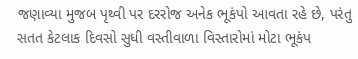જણાવ્યા મુજબ પૃથ્વી પર દરરોજ અનેક ભૂકંપો આવતા રહે છે, પરંતુ સતત કેટલાક દિવસો સુધી વસ્તીવાળા વિસ્તારોમાં મોટા ભૂકંપ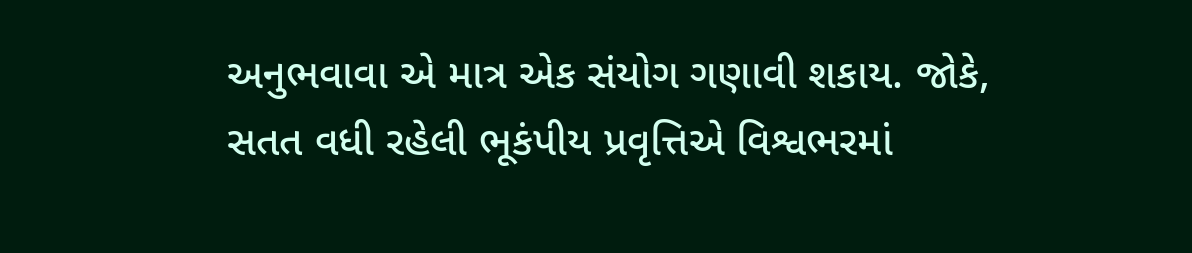અનુભવાવા એ માત્ર એક સંયોગ ગણાવી શકાય. જોકે, સતત વધી રહેલી ભૂકંપીય પ્રવૃત્તિએ વિશ્વભરમાં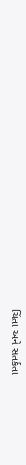ચિંતા અને સતર્કતા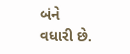બંને વધારી છે.